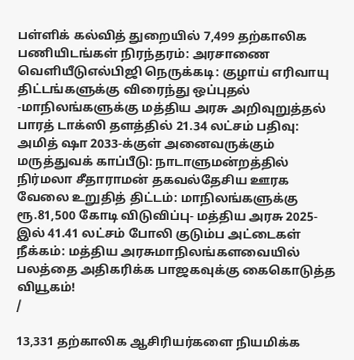பள்ளிக் கல்வித் துறையில் 7,499 தற்காலிக பணியிடங்கள் நிரந்தரம்: அரசாணை வெளியீடுஎல்பிஜி நெருக்கடி: குழாய் எரிவாயு திட்டங்களுக்கு விரைந்து ஒப்புதல் -மாநிலங்களுக்கு மத்திய அரசு அறிவுறுத்தல் பாரத் டாக்ஸி தளத்தில் 21.34 லட்சம் பதிவு: அமித் ஷா 2033-க்குள் அனைவருக்கும் மருத்துவக் காப்பீடு: நாடாளுமன்றத்தில் நிர்மலா சீதாராமன் தகவல்தேசிய ஊரக வேலை உறுதித் திட்டம்: மாநிலங்களுக்கு ரூ.81,500 கோடி விடுவிப்பு- மத்திய அரசு 2025-இல் 41.41 லட்சம் போலி குடும்ப அட்டைகள் நீக்கம்: மத்திய அரசுமாநிலங்களவையில் பலத்தை அதிகரிக்க பாஜகவுக்கு கைகொடுத்த வியூகம்!
/

13,331 தற்காலிக ஆசிரியர்களை நியமிக்க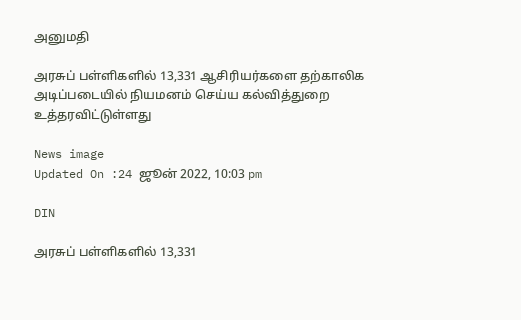அனுமதி

அரசுப் பள்ளிகளில் 13,331 ஆசிரியர்களை தற்காலிக அடிப்படையில் நியமனம் செய்ய கல்வித்துறை உத்தரவிட்டுள்ளது

News image
Updated On :24 ஜூன் 2022, 10:03 pm

DIN

அரசுப் பள்ளிகளில் 13,331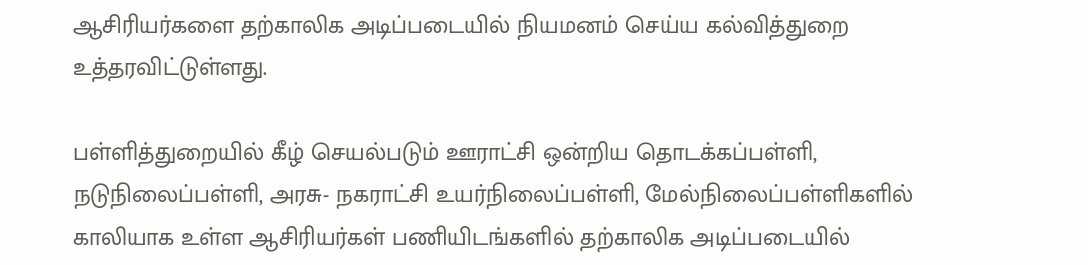ஆசிரியர்களை தற்காலிக அடிப்படையில் நியமனம் செய்ய கல்வித்துறை உத்தரவிட்டுள்ளது.

பள்ளித்துறையில் கீழ் செயல்படும் ஊராட்சி ஒன்றிய தொடக்கப்பள்ளி, நடுநிலைப்பள்ளி, அரசு- நகராட்சி உயர்நிலைப்பள்ளி, மேல்நிலைப்பள்ளிகளில் காலியாக உள்ள ஆசிரியர்கள் பணியிடங்களில் தற்காலிக அடிப்படையில்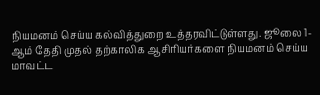நியமனம் செய்ய கல்வித்துறை உத்தரவிட்டுள்ளது. ஜூலை 1-ஆம் தேதி முதல் தற்காலிக ஆசிரியர்களை நியமனம் செய்ய மாவட்ட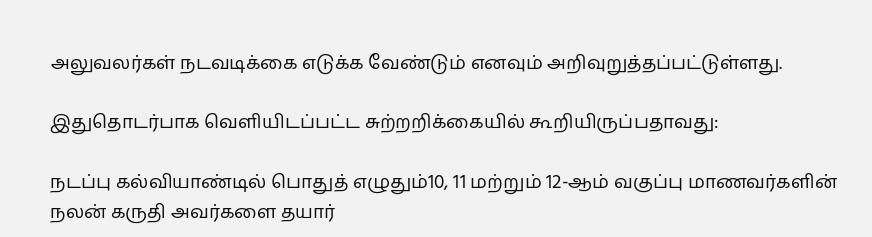அலுவலர்கள் நடவடிக்கை எடுக்க வேண்டும் எனவும் அறிவுறுத்தப்பட்டுள்ளது.

இதுதொடர்பாக வெளியிடப்பட்ட சுற்றறிக்கையில் கூறியிருப்பதாவது:

நடப்பு கல்வியாண்டில் பொதுத் எழுதும்10, 11 மற்றும் 12-ஆம் வகுப்பு மாணவர்களின் நலன் கருதி அவர்களை தயார்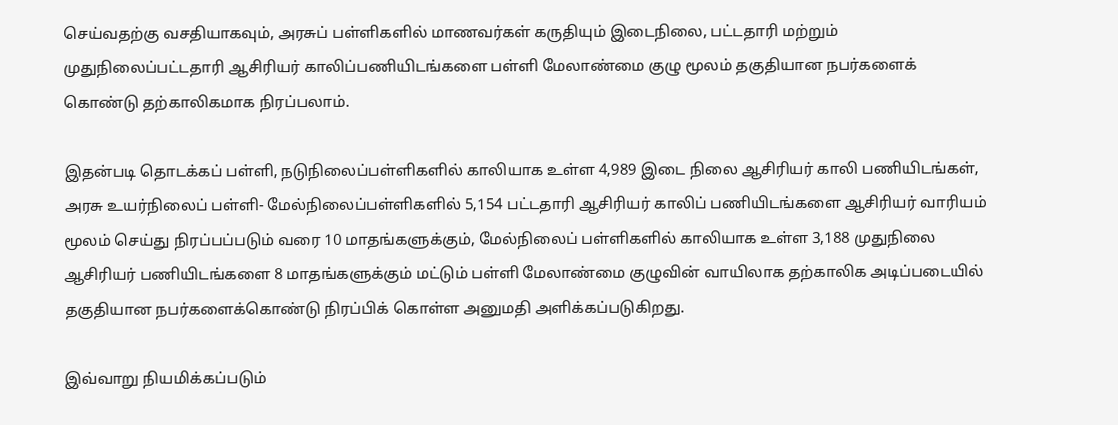செய்வதற்கு வசதியாகவும், அரசுப் பள்ளிகளில் மாணவர்கள் கருதியும் இடைநிலை, பட்டதாரி மற்றும் முதுநிலைப்பட்டதாரி ஆசிரியர் காலிப்பணியிடங்களை பள்ளி மேலாண்மை குழு மூலம் தகுதியான நபர்களைக் கொண்டு தற்காலிகமாக நிரப்பலாம்.

இதன்படி தொடக்கப் பள்ளி, நடுநிலைப்பள்ளிகளில் காலியாக உள்ள 4,989 இடை நிலை ஆசிரியர் காலி பணியிடங்கள், அரசு உயர்நிலைப் பள்ளி- மேல்நிலைப்பள்ளிகளில் 5,154 பட்டதாரி ஆசிரியர் காலிப் பணியிடங்களை ஆசிரியர் வாரியம் மூலம் செய்து நிரப்பப்படும் வரை 10 மாதங்களுக்கும், மேல்நிலைப் பள்ளிகளில் காலியாக உள்ள 3,188 முதுநிலை ஆசிரியர் பணியிடங்களை 8 மாதங்களுக்கும் மட்டும் பள்ளி மேலாண்மை குழுவின் வாயிலாக தற்காலிக அடிப்படையில் தகுதியான நபர்களைக்கொண்டு நிரப்பிக் கொள்ள அனுமதி அளிக்கப்படுகிறது.

இவ்வாறு நியமிக்கப்படும்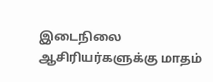இடைநிலை ஆசிரியர்களுக்கு மாதம்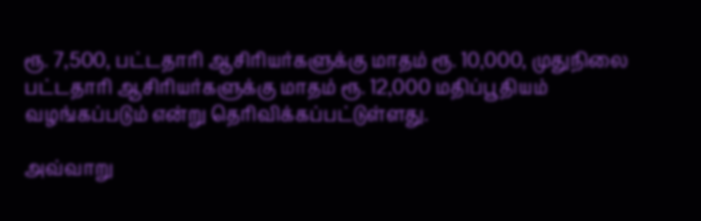ரூ. 7,500, பட்டதாரி ஆசிரியர்களுக்கு மாதம் ரூ. 10,000, முதுநிலை பட்டதாரி ஆசிரியர்களுக்கு மாதம் ரூ. 12,000 மதிப்பூதியம் வழங்கப்படும் என்று தெரிவிக்கப்பட்டுள்ளது.

அவ்வாறு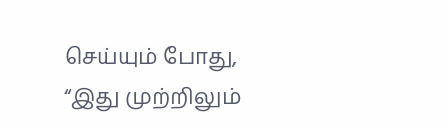செய்யும் போது, “இது முற்றிலும்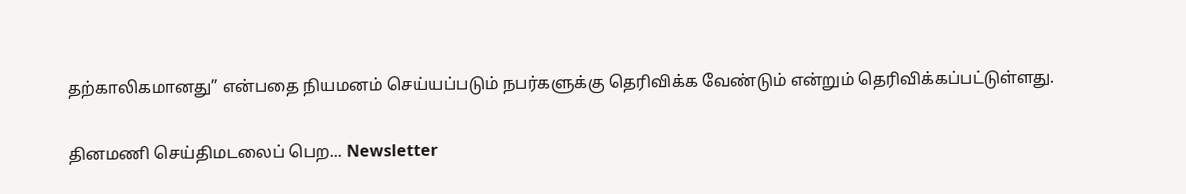தற்காலிகமானது” என்பதை நியமனம் செய்யப்படும் நபர்களுக்கு தெரிவிக்க வேண்டும் என்றும் தெரிவிக்கப்பட்டுள்ளது.

தினமணி செய்திமடலைப் பெற... Newsletter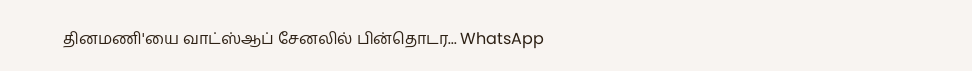தினமணி'யை வாட்ஸ்ஆப் சேனலில் பின்தொடர... WhatsApp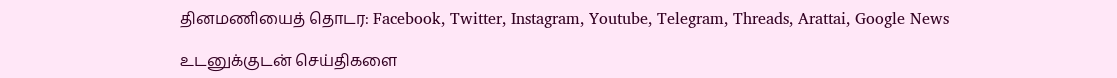தினமணியைத் தொடர: Facebook, Twitter, Instagram, Youtube, Telegram, Threads, Arattai, Google News

உடனுக்குடன் செய்திகளை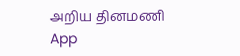அறிய தினமணி App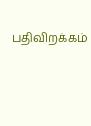பதிவிறக்கம்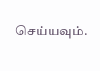செய்யவும்.